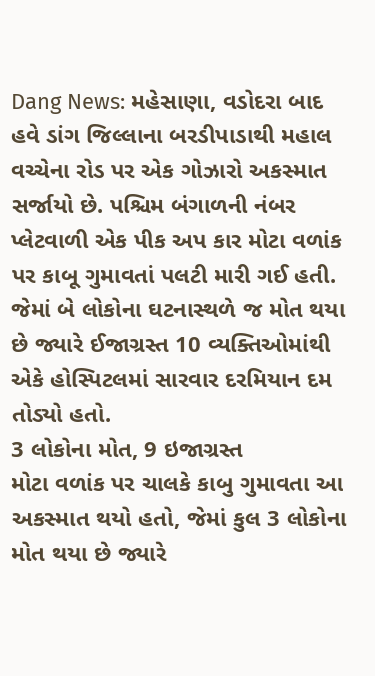Dang News: મહેસાણા, વડોદરા બાદ હવે ડાંગ જિલ્લાના બરડીપાડાથી મહાલ વચ્ચેના રોડ પર એક ગોઝારો અકસ્માત સર્જાયો છે. પશ્ચિમ બંગાળની નંબર પ્લેટવાળી એક પીક અપ કાર મોટા વળાંક પર કાબૂ ગુમાવતાં પલટી મારી ગઈ હતી. જેમાં બે લોકોના ઘટનાસ્થળે જ મોત થયા છે જ્યારે ઈજાગ્રસ્ત 10 વ્યક્તિઓમાંથી એકે હોસ્પિટલમાં સારવાર દરમિયાન દમ તોડ્યો હતો.
3 લોકોના મોત, 9 ઇજાગ્રસ્ત
મોટા વળાંક પર ચાલકે કાબુ ગુમાવતા આ અકસ્માત થયો હતો, જેમાં કુલ 3 લોકોના મોત થયા છે જ્યારે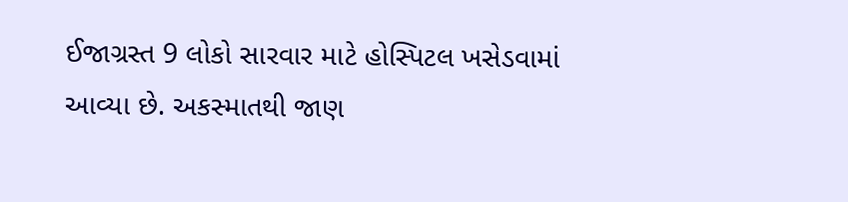ઈજાગ્રસ્ત 9 લોકો સારવાર માટે હોસ્પિટલ ખસેડવામાં આવ્યા છે. અકસ્માતથી જાણ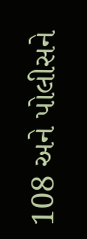108 અને પોલીસને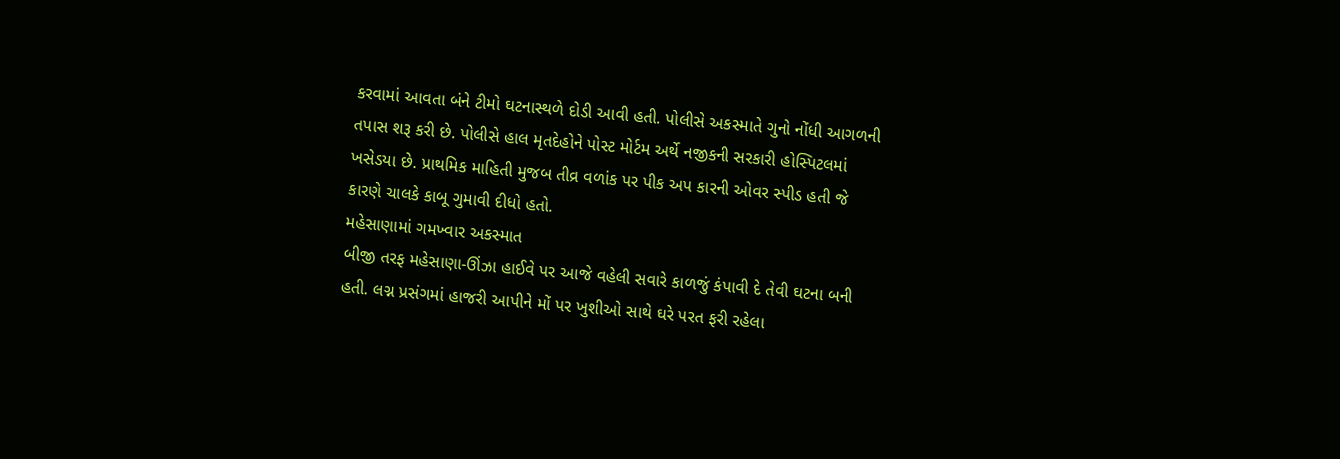કરવામાં આવતા બંને ટીમો ઘટનાસ્થળે દોડી આવી હતી. પોલીસે અકસ્માતે ગુનો નોંધી આગળની તપાસ શરૂ કરી છે. પોલીસે હાલ મૃતદેહોને પોસ્ટ મોર્ટમ અર્થે નજીકની સરકારી હોસ્પિટલમાં ખસેડયા છે. પ્રાથમિક માહિતી મુજબ તીવ્ર વળાંક પર પીક અપ કારની ઓવર સ્પીડ હતી જે કારણે ચાલકે કાબૂ ગુમાવી દીધો હતો.
મહેસાણામાં ગમખ્વાર અકસ્માત
બીજી તરફ મહેસાણા-ઊંઝા હાઈવે પર આજે વહેલી સવારે કાળજું કંપાવી દે તેવી ઘટના બની હતી. લગ્ન પ્રસંગમાં હાજરી આપીને મોં પર ખુશીઓ સાથે ઘરે પરત ફરી રહેલા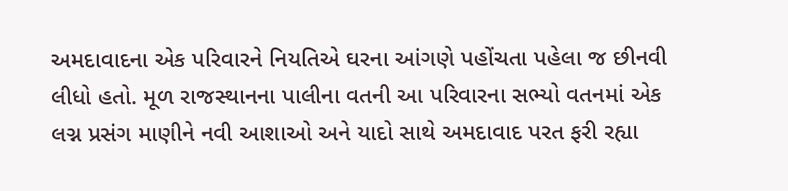અમદાવાદના એક પરિવારને નિયતિએ ઘરના આંગણે પહોંચતા પહેલા જ છીનવી લીધો હતો. મૂળ રાજસ્થાનના પાલીના વતની આ પરિવારના સભ્યો વતનમાં એક લગ્ન પ્રસંગ માણીને નવી આશાઓ અને યાદો સાથે અમદાવાદ પરત ફરી રહ્યા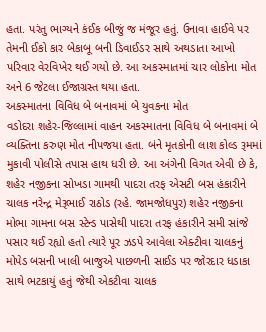હતા. પરંતુ ભાગ્યને કંઈક બીજું જ મંજૂર હતું. ઉનાવા હાઈવે પર તેમની ઈકો કાર બેકાબૂ બની ડિવાઈડર સાથે અથડાતા આખો પરિવાર વેરવિખેર થઈ ગયો છે. આ અકસ્માતમાં ચાર લોકોના મોત અને 6 જેટલા ઈજાગ્રસ્ત થયા હતા.
અકસ્માતના વિવિધ બે બનાવમાં બે યુવકના મોત
વડોદરા શહેર-જિલ્લામાં વાહન અકસ્માતના વિવિધ બે બનાવમાં બે વ્યક્તિના કરુણ મોત નીપજયા હતા. બંને મૃતકોની લાશ કોલ્ડ રૂમમાં મુકાવી પોલીસે તપાસ હાથ ધરી છે. આ અંગેની વિગત એવી છે કે, શહેર નજીકના સોખડા ગામથી પાદરા તરફ એસટી બસ હંકારીને ચાલક નરેન્દ્ર મેરૂભાઈ રાઠોડ (રહે. જામજોધપુર) શહેર નજીકના મોભા ગામના બસ સ્ટેન્ડ પાસેથી પાદરા તરફ હંકારીને સમી સાંજે પસાર થઈ રહ્યો હતો ત્યારે પૂર ઝડપે આવેલા એક્ટીવા ચાલકનું મોપેડ બસની ખાલી બાજુએ પાછળની સાઈડ પર જોરદાર ધડાકા સાથે ભટકાયું હતું જેથી એકટીવા ચાલક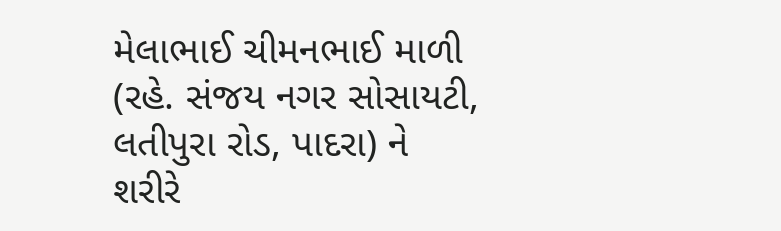મેલાભાઈ ચીમનભાઈ માળી (રહે. સંજય નગર સોસાયટી, લતીપુરા રોડ, પાદરા) ને શરીરે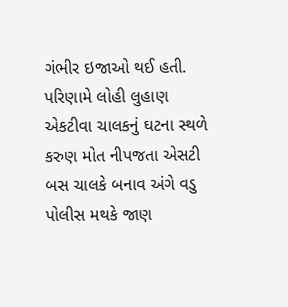ગંભીર ઇજાઓ થઈ હતી. પરિણામે લોહી લુહાણ એકટીવા ચાલકનું ઘટના સ્થળે કરુણ મોત નીપજતા એસટી બસ ચાલકે બનાવ અંગે વડુ પોલીસ મથકે જાણ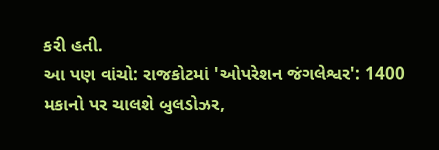કરી હતી.
આ પણ વાંચો: રાજકોટમાં 'ઓપરેશન જંગલેશ્વર': 1400 મકાનો પર ચાલશે બુલડોઝર,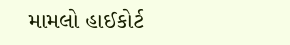મામલો હાઈકોર્ટ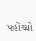પહોંચ્યો